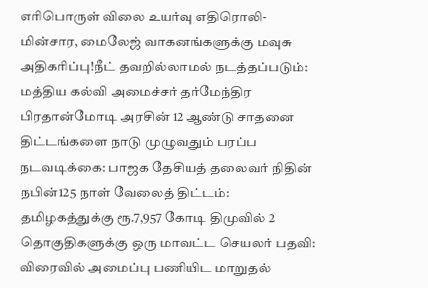எரிபொருள் விலை உயர்வு எதிரொலி- மின்சார, மைலேஜ் வாகனங்களுக்கு மவுசு அதிகரிப்பு!நீட் தவறில்லாமல் நடத்தப்படும்: மத்திய கல்வி அமைச்சர் தர்மேந்திர பிரதான்மோடி அரசின் 12 ஆண்டு சாதனை திட்டங்களை நாடு முழுவதும் பரப்ப நடவடிக்கை: பாஜக தேசியத் தலைவர் நிதின் நபின்125 நாள் வேலைத் திட்டம்: தமிழகத்துக்கு ரூ.7,957 கோடி திமுவில் 2 தொகுதிகளுக்கு ஒரு மாவட்ட செயலர் பதவி: விரைவில் அமைப்பு பணியிட மாறுதல்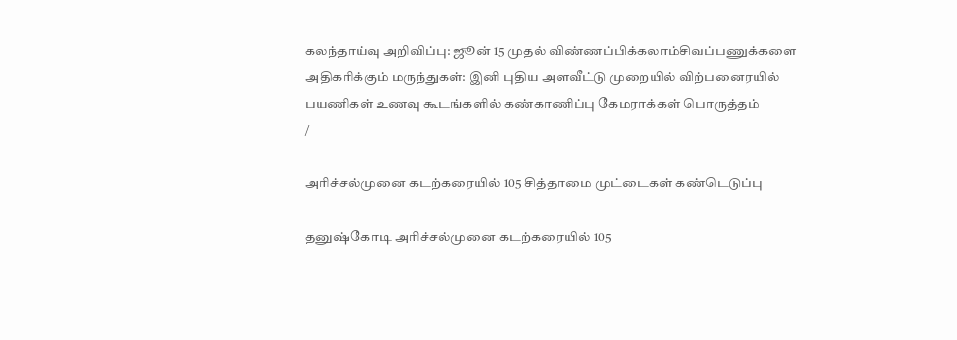கலந்தாய்வு அறிவிப்பு: ஜூன் 15 முதல் விண்ணப்பிக்கலாம்சிவப்பணுக்களை அதிகரிக்கும் மருந்துகள்: இனி புதிய அளவீட்டு முறையில் விற்பனைரயில் பயணிகள் உணவு கூடங்களில் கண்காணிப்பு கேமராக்கள் பொருத்தம்
/

அரிச்சல்முனை கடற்கரையில் 105 சித்தாமை முட்டைகள் கண்டெடுப்பு

தனுஷ்கோடி அரிச்சல்முனை கடற்கரையில் 105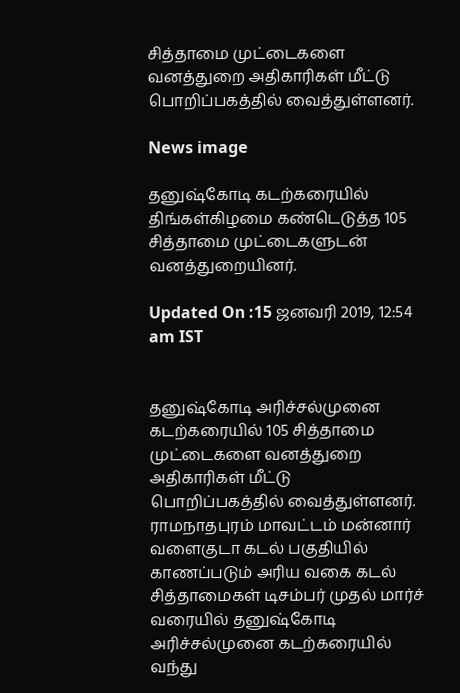சித்தாமை முட்டைகளை வனத்துறை அதிகாரிகள் மீட்டு பொறிப்பகத்தில் வைத்துள்ளனர்.

News image

தனுஷ்கோடி கடற்கரையில் திங்கள்கிழமை கண்டெடுத்த 105 சித்தாமை முட்டைகளுடன் வனத்துறையினர்.

Updated On :15 ஜனவரி 2019, 12:54 am IST


தனுஷ்கோடி அரிச்சல்முனை கடற்கரையில் 105 சித்தாமை முட்டைகளை வனத்துறை அதிகாரிகள் மீட்டு பொறிப்பகத்தில் வைத்துள்ளனர்.
ராமநாதபுரம் மாவட்டம் மன்னார் வளைகுடா கடல் பகுதியில் காணப்படும் அரிய வகை கடல் சித்தாமைகள் டிசம்பர் முதல் மார்ச் வரையில் தனுஷ்கோடி அரிச்சல்முனை கடற்கரையில் வந்து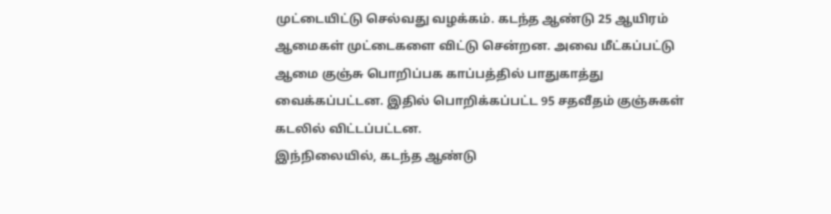முட்டையிட்டு செல்வது வழக்கம். கடந்த ஆண்டு 25 ஆயிரம் ஆமைகள் முட்டைகளை விட்டு சென்றன. அவை மீட்கப்பட்டு ஆமை குஞ்சு பொறிப்பக காப்பத்தில் பாதுகாத்து வைக்கப்பட்டன. இதில் பொறிக்கப்பட்ட 95 சதவீதம் குஞ்சுகள் கடலில் விட்டப்பட்டன.
இந்நிலையில், கடந்த ஆண்டு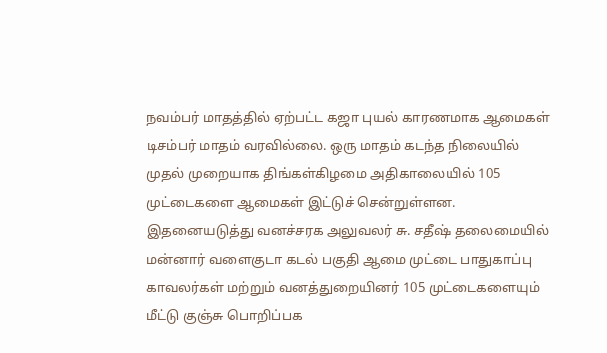நவம்பர் மாதத்தில் ஏற்பட்ட கஜா புயல் காரணமாக ஆமைகள் டிசம்பர் மாதம் வரவில்லை. ஒரு மாதம் கடந்த நிலையில் முதல் முறையாக திங்கள்கிழமை அதிகாலையில் 105 முட்டைகளை ஆமைகள் இட்டுச் சென்றுள்ளன.
இதனையடுத்து வனச்சரக அலுவலர் சு. சதீஷ் தலைமையில் மன்னார் வளைகுடா கடல் பகுதி ஆமை முட்டை பாதுகாப்பு காவலர்கள் மற்றும் வனத்துறையினர் 105 முட்டைகளையும் மீட்டு குஞ்சு பொறிப்பக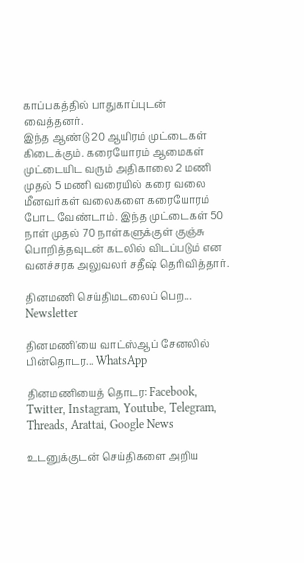காப்பகத்தில் பாதுகாப்புடன் வைத்தனர்.
இந்த ஆண்டு 20 ஆயிரம் முட்டைகள் கிடைக்கும். கரையோரம் ஆமைகள் முட்டையிட வரும் அதிகாலை 2 மணி முதல் 5 மணி வரையில் கரை வலை மீனவர்கள் வலைகளை கரையோரம் போட வேண்டாம். இந்த முட்டைகள் 50 நாள் முதல் 70 நாள்களுக்குள் குஞ்சு பொறித்தவுடன் கடலில் விடப்படும் என வனச்சரக அலுவலர் சதீஷ் தெரிவித்தார்.

தினமணி செய்திமடலைப் பெற... Newsletter

தினமணி'யை வாட்ஸ்ஆப் சேனலில் பின்தொடர... WhatsApp

தினமணியைத் தொடர: Facebook, Twitter, Instagram, Youtube, Telegram, Threads, Arattai, Google News

உடனுக்குடன் செய்திகளை அறிய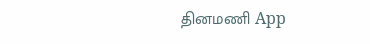தினமணி App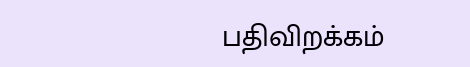பதிவிறக்கம்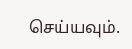செய்யவும்.